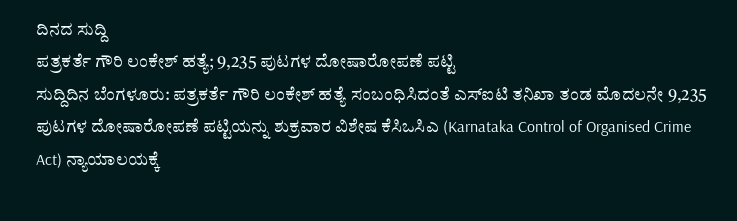ದಿನದ ಸುದ್ದಿ
ಪತ್ರಕರ್ತೆ ಗೌರಿ ಲಂಕೇಶ್ ಹತ್ಯೆ; 9,235 ಪುಟಗಳ ದೋಷಾರೋಪಣೆ ಪಟ್ಟಿ
ಸುದ್ದಿದಿನ ಬೆಂಗಳೂರು: ಪತ್ರಕರ್ತೆ ಗೌರಿ ಲಂಕೇಶ್ ಹತ್ಯೆ ಸಂಬಂಧಿಸಿದಂತೆ ಎಸ್ಐಟಿ ತನಿಖಾ ತಂಡ ಮೊದಲನೇ 9,235 ಪುಟಗಳ ದೋಷಾರೋಪಣೆ ಪಟ್ಟಿಯನ್ನು ಶುಕ್ರವಾರ ವಿಶೇಷ ಕೆಸಿಒಸಿಎ (Karnataka Control of Organised Crime Act) ನ್ಯಾಯಾಲಯಕ್ಕೆ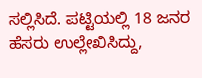ಸಲ್ಲಿಸಿದೆ. ಪಟ್ಟಿಯಲ್ಲಿ 18 ಜನರ ಹೆಸರು ಉಲ್ಲೇಖಿಸಿದ್ದು,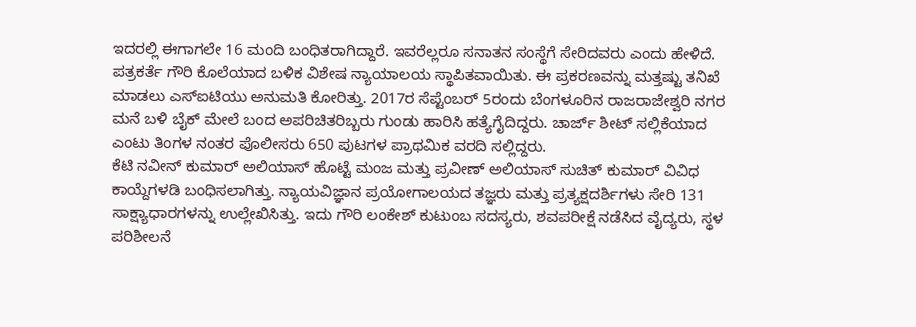ಇದರಲ್ಲಿ ಈಗಾಗಲೇ 16 ಮಂದಿ ಬಂಧಿತರಾಗಿದ್ದಾರೆ. ಇವರೆಲ್ಲರೂ ಸನಾತನ ಸಂಸ್ಥೆಗೆ ಸೇರಿದವರು ಎಂದು ಹೇಳಿದೆ.
ಪತ್ರಕರ್ತೆ ಗೌರಿ ಕೊಲೆಯಾದ ಬಳಿಕ ವಿಶೇಷ ನ್ಯಾಯಾಲಯ ಸ್ಥಾಪಿತವಾಯಿತು. ಈ ಪ್ರಕರಣವನ್ನು ಮತ್ತಷ್ಟು ತನಿಖೆ ಮಾಡಲು ಎಸ್ಐಟಿಯು ಅನುಮತಿ ಕೋರಿತ್ತು. 2017ರ ಸೆಪ್ಟೆಂಬರ್ 5ರಂದು ಬೆಂಗಳೂರಿನ ರಾಜರಾಜೇಶ್ವರಿ ನಗರ ಮನೆ ಬಳಿ ಬೈಕ್ ಮೇಲೆ ಬಂದ ಅಪರಿಚಿತರಿಬ್ಬರು ಗುಂಡು ಹಾರಿಸಿ ಹತ್ಯೆಗೈದಿದ್ದರು. ಚಾರ್ಜ್ ಶೀಟ್ ಸಲ್ಲಿಕೆಯಾದ ಎಂಟು ತಿಂಗಳ ನಂತರ ಪೊಲೀಸರು 650 ಪುಟಗಳ ಪ್ರಾಥಮಿಕ ವರದಿ ಸಲ್ಲಿದ್ದರು.
ಕೆಟಿ ನವೀನ್ ಕುಮಾರ್ ಅಲಿಯಾಸ್ ಹೊಟ್ಟೆ ಮಂಜ ಮತ್ತು ಪ್ರವೀಣ್ ಅಲಿಯಾಸ್ ಸುಚಿತ್ ಕುಮಾರ್ ವಿವಿಧ ಕಾಯ್ದೆಗಳಡಿ ಬಂಧಿಸಲಾಗಿತ್ತು. ನ್ಯಾಯವಿಜ್ಞಾನ ಪ್ರಯೋಗಾಲಯದ ತಜ್ಞರು ಮತ್ತು ಪ್ರತ್ಯಕ್ಷದರ್ಶಿಗಳು ಸೇರಿ 131 ಸಾಕ್ಷ್ಯಾಧಾರಗಳನ್ನು ಉಲ್ಲೇಖಿಸಿತ್ತು. ಇದು ಗೌರಿ ಲಂಕೇಶ್ ಕುಟುಂಬ ಸದಸ್ಯರು, ಶವಪರೀಕ್ಷೆ ನಡೆಸಿದ ವೈದ್ಯರು, ಸ್ಥಳ ಪರಿಶೀಲನೆ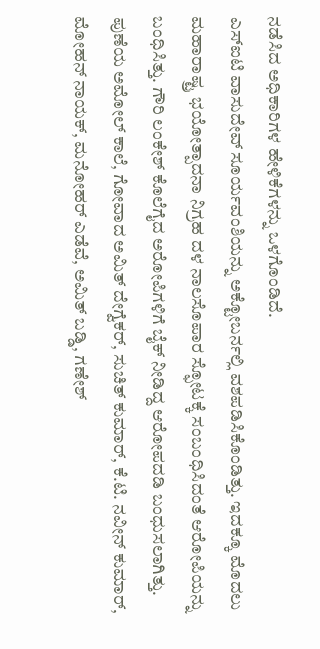ನಡೆಸಿದ ಅಧಿಕಾರಿಗಳ ಹೇಳಿಕೆಗಳನ್ನು ಒಳಗೊಂಡಿದೆ.
ಎಸ್ಐಟಿ ವಾಸುದೇವ್ ಸೂರ್ಯವಂಶಿಯನ್ನು ಅಕ್ಟೋಬರ್ನಲ್ಲಿ ವಶಪಡಿಸಿಕೊಂಡಿತ್ತು. ಇದಕ್ಕೂ ಮೊದಲು ಮಹಾರಾಷ್ಟ್ರ ಭಯೋತ್ಪಾದನಾ ನಿಗ್ರಹ ದಳ ನಾಲಸೊಪಾರ ಸ್ಫೋಟಕ್ಕೆ ಸಂಬಂಧಿಸಿದಂತೆ ಆರೋಪಿಯನ್ನು ಬಂಧಿಸಿತ್ತು. ಗೌರಿ ಲಂಕೇಶ್ ಕೊಲೆಗೈದ ಅರೋಪಿಗಳಿಗೆ ಬೈಕ್ ನೀಡಿದ್ದ ಆರೋಪದಡಿ ಬಂಧುಸಲಾಗಿತ್ತು.
ಪುಣೆಯ ಅಮೋಲ್ ಕಾಲೆ, ಗೋವಾದ ಅಮಿತ್ ದೇಗ್ವೆಕರ್, ಸುಚಿತ್ ಕುಮಾರ್, ಕೆ.ಟಿ. ನವೀನ್ ಕುಮಾರ್, ಮೋಹನ್ ನಾಯಕ್, ಮನೋಹರ್ ಎಡೆವೆ, ಅಮಿತ್ ಬಡ್ಡಿ, ಗಣೇಶ್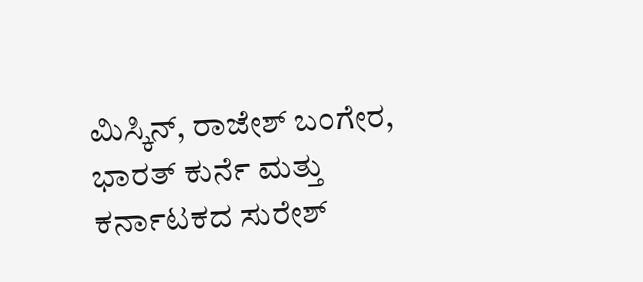ಮಿಸ್ಕಿನ್, ರಾಜೇಶ್ ಬಂಗೇರ, ಭಾರತ್ ಕುರ್ನೆ ಮತ್ತು ಕರ್ನಾಟಕದ ಸುರೇಶ್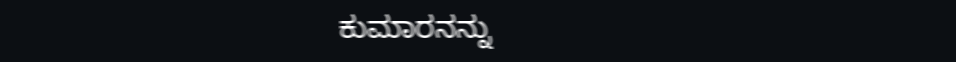ಕುಮಾರನನ್ನು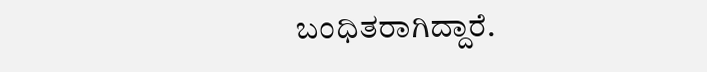ಬಂಧಿತರಾಗಿದ್ದಾರೆ.